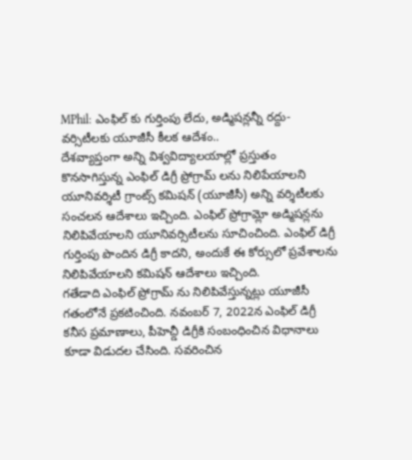MPhil: ఎంఫిల్ కు గుర్తింపు లేదు, అడ్మిషన్లన్నీ రద్దు-వర్సిటీలకు యూజీసీ కీలక ఆదేశం..
దేశవ్యాప్తంగా అన్ని విశ్వవిద్యాలయాల్లో ప్రస్తుతం కొనసాగిస్తున్న ఎంఫిల్ డిగ్రీ ప్రోగ్రామ్ లను నిలిపేయాలని యూనివర్శిటీ గ్రాంట్స్ కమిషన్ (యూజీసీ) అన్ని వర్శిటీలకు సంచలన ఆదేశాలు ఇచ్చింది. ఎంఫిల్ ప్రోగ్రామ్లో అడ్మిషన్లను నిలిపివేయాలని యూనివర్సిటీలను సూచించింది. ఎంఫిల్ డిగ్రీ గుర్తింపు పొందిన డిగ్రీ కాదని, అందుకే ఈ కోర్సులో ప్రవేశాలను నిలిపివేయాలని కమిషన్ ఆదేశాలు ఇచ్చింది.
గతేడాది ఎంఫిల్ ప్రోగ్రామ్ ను నిలిపివేస్తున్నట్లు యూజీసీ గతంలోనే ప్రకటించింది. నవంబర్ 7, 2022న ఎంఫిల్ డిగ్రీ కనీస ప్రమాణాలు, పీహెచ్డీ డిగ్రీకి సంబంధించిన విధానాలు కూడా విడుదల చేసింది. సవరించిన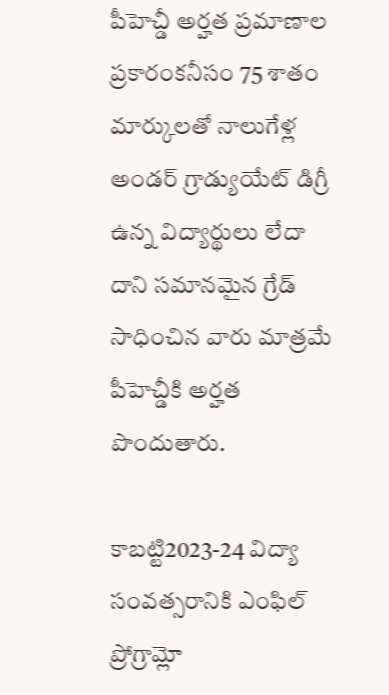పీహెచ్డీ అర్హత ప్రమాణాల ప్రకారంకనీసం 75 శాతం మార్కులతో నాలుగేళ్ల అండర్ గ్రాడ్యుయేట్ డిగ్రీ ఉన్న విద్యార్థులు లేదా దాని సమానమైన గ్రేడ్ సాధించిన వారు మాత్రమే పీహెచ్డీకి అర్హత పొందుతారు.

కాబట్టి2023-24 విద్యా సంవత్సరానికి ఎంఫిల్ ప్రోగ్రామ్లో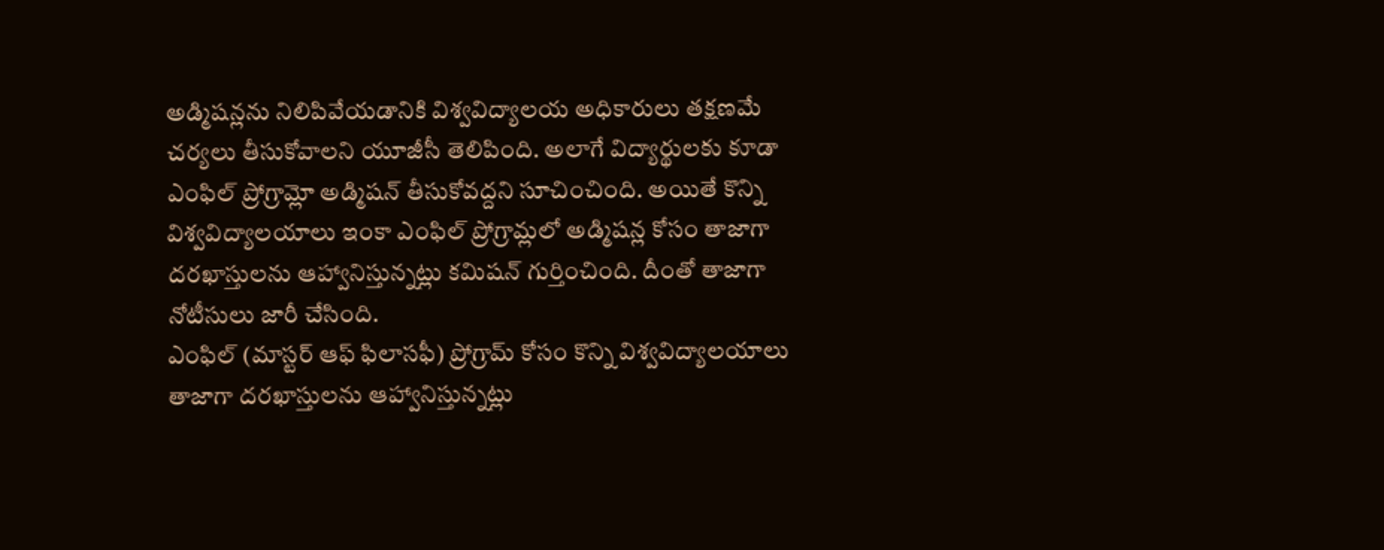అడ్మిషన్లను నిలిపివేయడానికి విశ్వవిద్యాలయ అధికారులు తక్షణమే చర్యలు తీసుకోవాలని యూజీసీ తెలిపింది. అలాగే విద్యార్థులకు కూడా ఎంఫిల్ ప్రోగ్రామ్లో అడ్మిషన్ తీసుకోవద్దని సూచించింది. అయితే కొన్ని విశ్వవిద్యాలయాలు ఇంకా ఎంఫిల్ ప్రోగ్రామ్లలో అడ్మిషన్ల కోసం తాజాగా దరఖాస్తులను ఆహ్వానిస్తున్నట్లు కమిషన్ గుర్తించింది. దీంతో తాజాగా నోటీసులు జారీ చేసింది.
ఎంఫిల్ (మాస్టర్ ఆఫ్ ఫిలాసఫీ) ప్రోగ్రామ్ కోసం కొన్ని విశ్వవిద్యాలయాలు తాజాగా దరఖాస్తులను ఆహ్వానిస్తున్నట్లు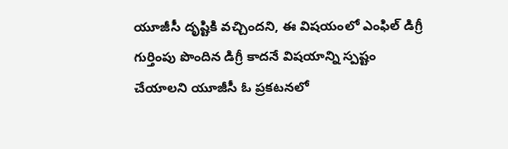యూజీసీ దృష్టికి వచ్చిందని, ఈ విషయంలో ఎంఫిల్ డిగ్రీ గుర్తింపు పొందిన డిగ్రీ కాదనే విషయాన్ని స్పష్టం చేయాలని యూజీసీ ఓ ప్రకటనలో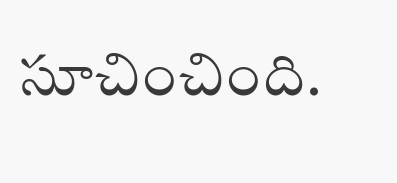సూచించింది.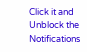Click it and Unblock the Notifications